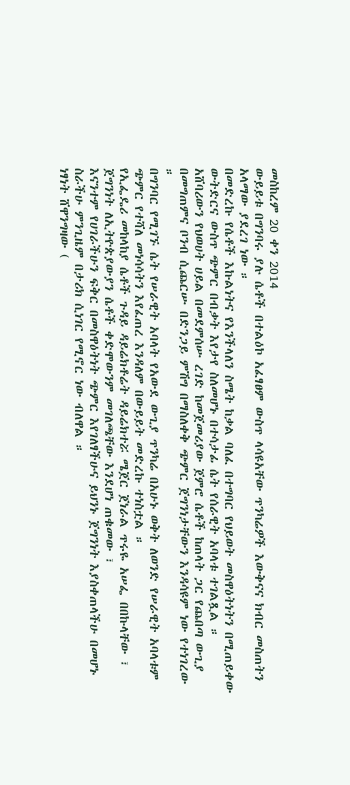መስከረም 20 ቀን 2014
ውይይቱ በግንባሩ ያሉ ሴቶች በተልዕኮ አፈፃፀም ውስጥ ላሳዩአቸው ጥንካሬዎች እውቅናና ክብር መስጠትን አላማው ያደረገ ነው ።
በመድረኩ የሴቶች እኩልነትና የእንችላለን ስሜት ከቃል ባለፈ በተግባር የህይወት መስዋዕትነትን በሚጠይቀው ውትድርና ውስጥ ጭምር በብቃት እየታየ ስለመሆኑ በተሳታፊ ሴት የሰራዊት አባላቱ ተገልጿል ።
አሸባሪውን የህወሀት ሀይል በመደምሰሡ ረገድ ከመጀመሪያው ጀምሮ ሴቶች ከጠላት ጋር የጨበጣ ውጊያ በመግጠምና ቦንብ ሲጨርሡ በድንጋይ ምሽግ በማስለቀቅ ጭምር ጀግንነታቸውን እንዳሳዩም ነው የተነገረው ።
በግንባር የሚገኙ ሴት የሠራዊት አባላት የአውደ ውጊያ ጥንካሬ በአሁኑ ወቅት ለወንድ የሠራዊት አባላቱም ጭምር የተሻለ መነሳሳትን እየፈጠረ እንዳለም በውይይት መድረኩ ተነስቷል ።
የኢፌዴሪ መከላከያ ሴቶች ጉዳይ ዳይሬክቶሬት ዳይሬክተሯ ሜጀር ጀነራል ጥሩዬ አሠፌ በበኩላቸው ፣ ጀግንነት ለኢትዮጵያውያን ሴቶች ቀድሞውንም መገለጫቸው እንደሆነ ጠቁመው ፣
እናንተም የሀገራችሁን ፍቅር በመስዋዕትነት ጭምር እየገለፃችሁና ይህንኑ ጀግንነት እያስቀጠላችሁ በመሆኑ ስራችሁ ምንጊዜም በታሪክ ሲነገር የሚኖር ነው ብለዋል ።
ነፃነት ሸዋንግዛው (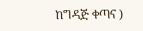ከግዳጅ ቀጣና )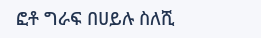ፎቶ ግራፍ በሀይሉ ስለሺ